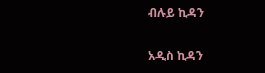ብሉይ ኪዳን

አዲስ ኪዳን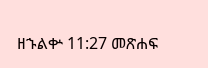ዘኁልቍ 11:27 መጽሐፍ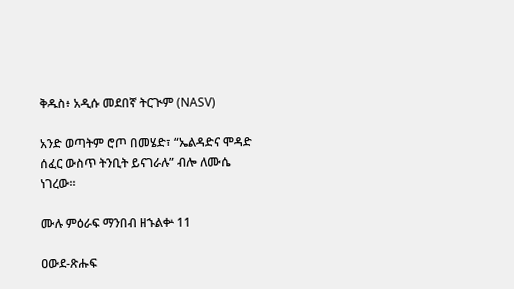ቅዱስ፥ አዲሱ መደበኛ ትርጒም (NASV)

አንድ ወጣትም ሮጦ በመሄድ፣ “ኤልዳድና ሞዳድ ሰፈር ውስጥ ትንቢት ይናገራሉ” ብሎ ለሙሴ ነገረው።

ሙሉ ምዕራፍ ማንበብ ዘኁልቍ 11

ዐውደ-ጽሑፍ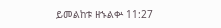ይመልከቱ ዘኁልቍ 11:27